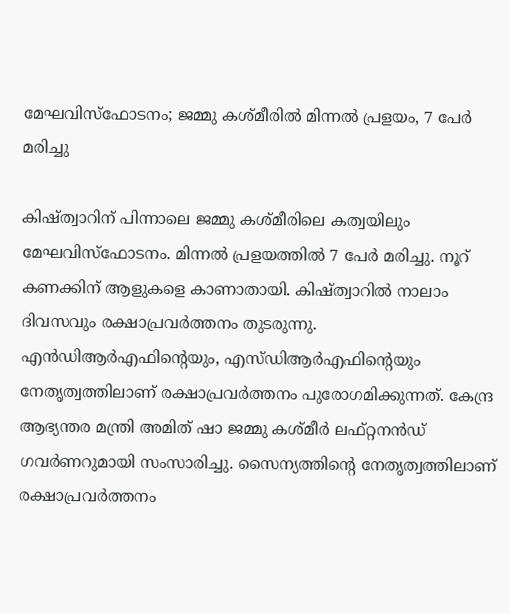മേഘവിസ്ഫോടനം; ജമ്മു കശ്മീരിൽ മിന്നൽ പ്രളയം, 7 പേർ മരിച്ചു

കിഷ്ത്വാറിന് പിന്നാലെ ജമ്മു കശ്മീരിലെ കത്വയിലും മേഘവിസ്ഫോടനം. മിന്നൽ പ്രളയത്തിൽ 7 പേർ മരിച്ചു. നൂറ് കണക്കിന് ആളുകളെ കാണാതായി. കിഷ്ത്വാറിൽ നാലാം ദിവസവും രക്ഷാപ്രവർത്തനം തുടരുന്നു. എൻഡിആർഎഫിന്റെയും, എസ്ഡിആർഎഫിന്റെയും നേതൃത്വത്തിലാണ് രക്ഷാപ്രവർത്തനം പുരോഗമിക്കുന്നത്. കേന്ദ്ര ആഭ്യന്തര മന്ത്രി അമിത് ഷാ ജമ്മു കശ്മീർ ലഫ്റ്റനൻഡ് ഗവർണറുമായി സംസാരിച്ചു. സൈന്യത്തിന്റെ നേതൃത്വത്തിലാണ് രക്ഷാപ്രവർത്തനം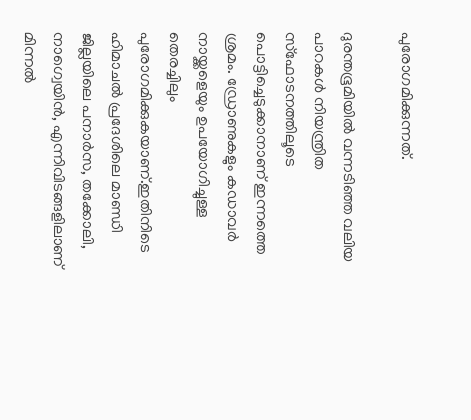പുരോഗമിക്കുന്നത്.

ദുരന്തഭൂമിയിൽ വന്നടിഞ്ഞ വലിയ പാറകൾ നിയന്ത്രിത സ്ഫോടനത്തിലൂടെ പൊട്ടിച്ചെടുക്കാനാണ് ഇന്നത്തെ ശ്രമം. ഡ്രോണുകളും കഡാവർ നായ്ക്കളെയും ഉപയോഗിച്ചുള്ള തെരച്ചിലും പുരോഗമിക്കുകയാണ്.ഇതിനിടെ ഹിമാചൽ പ്രദേശിലെ മാണ്ഡി ജില്ലയിലെ പനാർസ, തക്കോലി, നാഗ്വെയിൻ, എന്നിവിടങ്ങളിലാണ് മിന്നൽ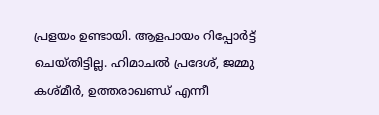പ്രളയം ഉണ്ടായി. ആളപായം റിപ്പോർട്ട് ചെയ്തിട്ടില്ല. ഹിമാചൽ പ്രദേശ്, ജമ്മു കശ്മീർ, ഉത്തരാഖണ്ഡ് എന്നീ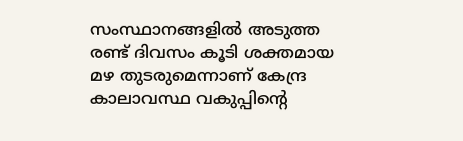സംസ്ഥാനങ്ങളിൽ അടുത്ത രണ്ട് ദിവസം കൂടി ശക്തമായ മഴ തുടരുമെന്നാണ് കേന്ദ്ര കാലാവസ്ഥ വകുപ്പിന്റെ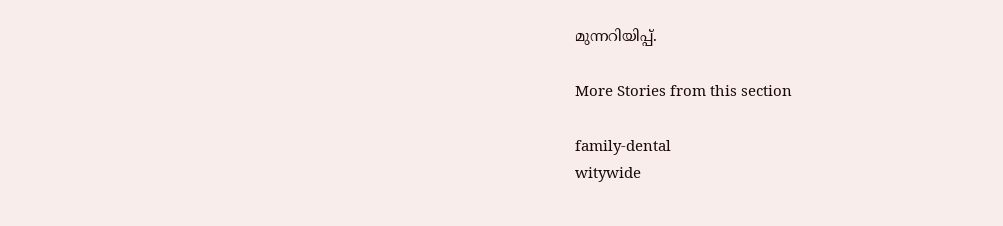മുന്നറിയിപ്പ്.

More Stories from this section

family-dental
witywide